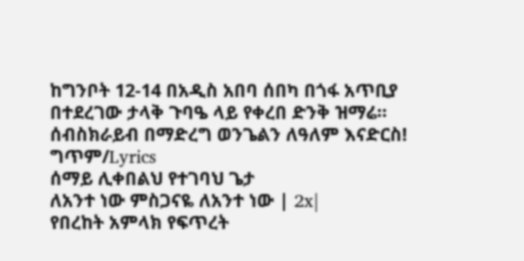ከግንቦት 12-14 በአዲስ አበባ ሰበካ በጎፋ አጥቢያ በተደረገው ታላቅ ጉባዔ ላይ የቀረበ ድንቅ ዝማሬ።
ሰብስክራይብ በማድረግ ወንጌልን ለዓለም እናድርስ!
ግጥም/Lyrics
ሰማይ ሊቀበልህ የተገባህ ጌታ
ለአንተ ነው ምስጋናዬ ለአንተ ነው | 2x|
የበረከት አምላክ የፍጥረት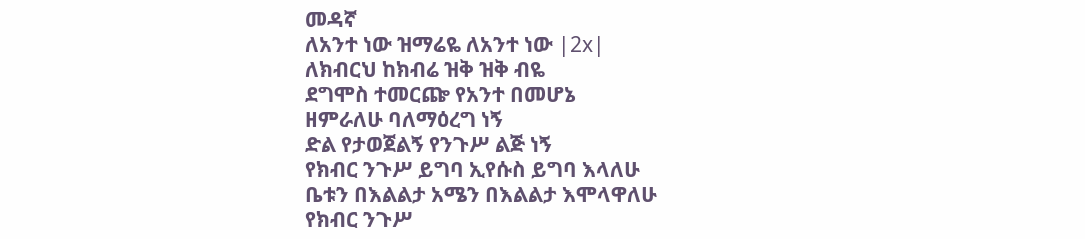መዳኛ
ለአንተ ነው ዝማሬዬ ለአንተ ነው |2x|
ለክብርህ ከክብሬ ዝቅ ዝቅ ብዬ
ደግሞስ ተመርጬ የአንተ በመሆኔ
ዘምራለሁ ባለማዕረግ ነኝ
ድል የታወጀልኝ የንጉሥ ልጅ ነኝ
የክብር ንጉሥ ይግባ ኢየሱስ ይግባ እላለሁ
ቤቱን በእልልታ አሜን በእልልታ እሞላዋለሁ
የክብር ንጉሥ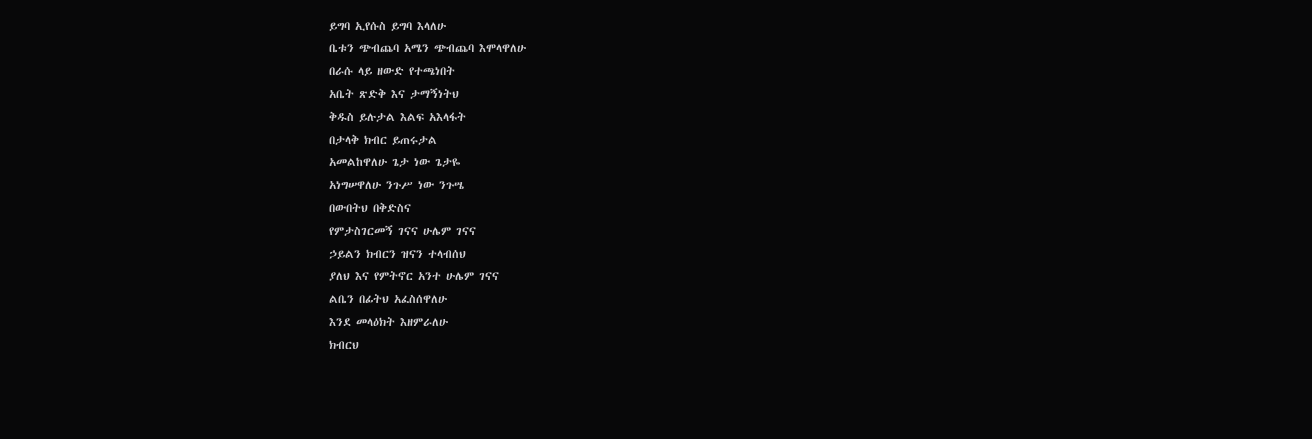ይግባ ኢየሱስ ይግባ እላለሁ
ቤቱን ጭብጨባ አሜን ጭብጨባ እሞላዋለሁ
በራሱ ላይ ዘውድ የተጫነበት
አቤት ጽድቅ እና ታማኝነትህ
ቅዱስ ይሉታል እልፍ አእላፋት
በታላቅ ክብር ይጠሩታል
አመልከዋለሁ ጌታ ነው ጌታዬ
አነግሠዋለሁ ንጉሥ ነው ንጉሤ
በውበትህ በቅድስና
የምታስገርመኝ ገናና ሁሌም ገናና
ኃይልን ክብርን ዝናን ተላብሰህ
ያለህ እና የምትኖር አንተ ሁሌም ገናና
ልቤን በፊትህ አፈስሰዋለሁ
እንደ መላዕክት እዘምራለሁ
ክብርህ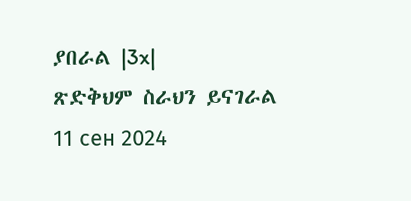ያበራል |3x|
ጽድቅህም ስራህን ይናገራል
11 сен 2024